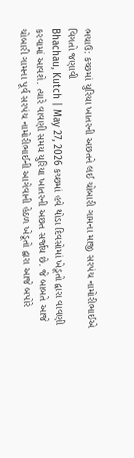ભચાઉ: કચ્છમાં યુરિયા ખાતરની અછતને લઈ ચોબારી ગામના માજી સરપંચ નામોરીભાઈએ વિગતો જણાવી
Bhachau, Kutch | May 27, 2026 કચ્છમાં હવે થોડા દિવસોમાં ખેડૂતો દ્વારા વાવણી કરવામાં આવશે. ત્યારે વાવણી સમય યુરિયા ખાતરની અછત સર્જાય છે. જે બાબતે આજે ચોબારી ગામના પૂર્વ સરપંચ નામોરીભાઈની આગેવાની હેઠળ ખેડૂતો દ્વારા આજે બપોરે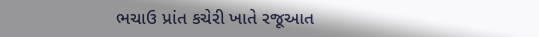ભચાઉ પ્રાંત કચેરી ખાતે રજૂઆત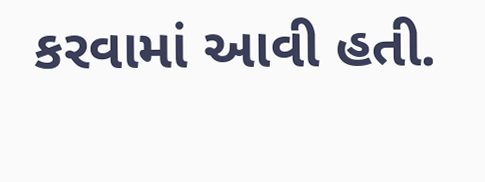કરવામાં આવી હતી.